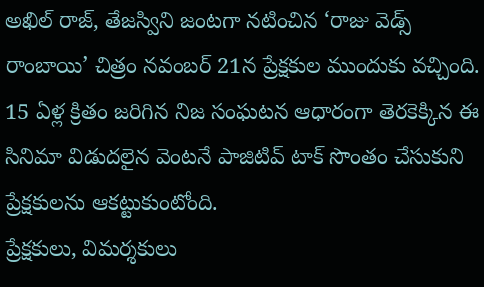అఖిల్ రాజ్, తేజస్విని జంటగా నటించిన ‘రాజు వెడ్స్ రాంబాయి’ చిత్రం నవంబర్ 21న ప్రేక్షకుల ముందుకు వచ్చింది. 15 ఏళ్ల క్రితం జరిగిన నిజ సంఘటన ఆధారంగా తెరకెక్కిన ఈ సినిమా విడుదలైన వెంటనే పాజిటివ్ టాక్ సొంతం చేసుకుని ప్రేక్షకులను ఆకట్టుకుంటోంది.
ప్రేక్షకులు, విమర్శకులు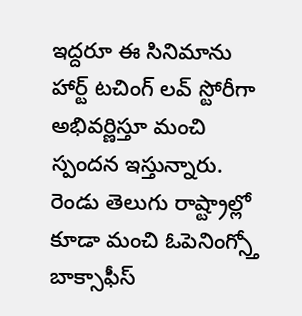ఇద్దరూ ఈ సినిమాను హార్ట్ టచింగ్ లవ్ స్టోరీగా అభివర్ణిస్తూ మంచి స్పందన ఇస్తున్నారు. రెండు తెలుగు రాష్ట్రాల్లో కూడా మంచి ఓపెనింగ్స్తో బాక్సాఫీస్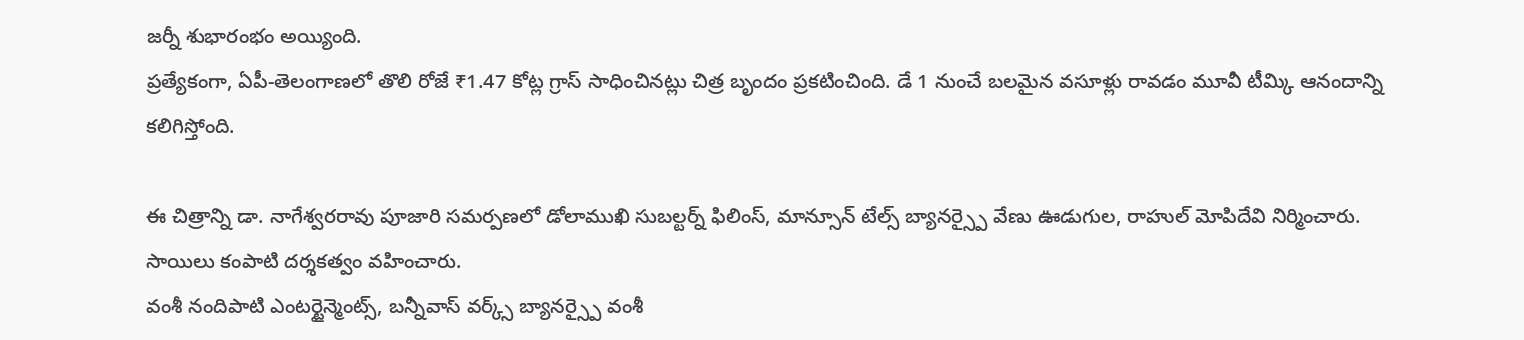జర్నీ శుభారంభం అయ్యింది.
ప్రత్యేకంగా, ఏపీ-తెలంగాణలో తొలి రోజే ₹1.47 కోట్ల గ్రాస్ సాధించినట్లు చిత్ర బృందం ప్రకటించింది. డే 1 నుంచే బలమైన వసూళ్లు రావడం మూవీ టీమ్కి ఆనందాన్ని కలిగిస్తోంది.

ఈ చిత్రాన్ని డా. నాగేశ్వరరావు పూజారి సమర్పణలో డోలాముఖి సుబల్టర్న్ ఫిలింస్, మాన్సూన్ టేల్స్ బ్యానర్స్పై వేణు ఊడుగుల, రాహుల్ మోపిదేవి నిర్మించారు. సాయిలు కంపాటి దర్శకత్వం వహించారు.
వంశీ నందిపాటి ఎంటర్టైన్మెంట్స్, బన్నీవాస్ వర్క్స్ బ్యానర్స్పై వంశీ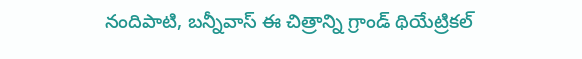నందిపాటి, బన్నీవాస్ ఈ చిత్రాన్ని గ్రాండ్ థియేట్రికల్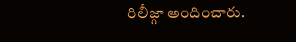రిలీజ్గా అందించారు.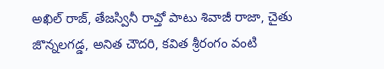అఖిల్ రాజ్, తేజస్వినీ రావ్తో పాటు శివాజీ రాజా, చైతు జొన్నలగడ్డ, అనిత చౌదరి, కవిత శ్రీరంగం వంటి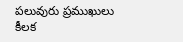పలువురు ప్రముఖులు కీలక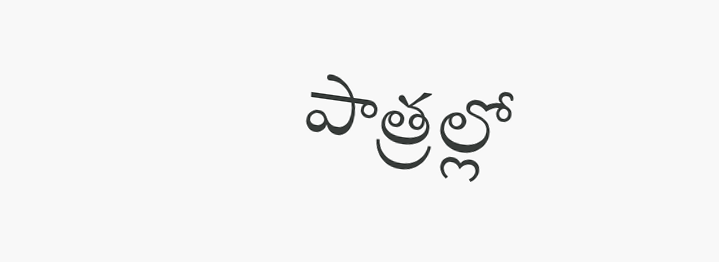పాత్రల్లో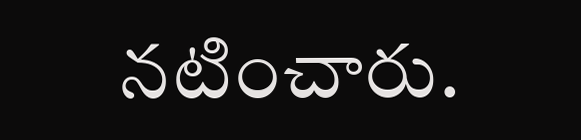నటించారు.